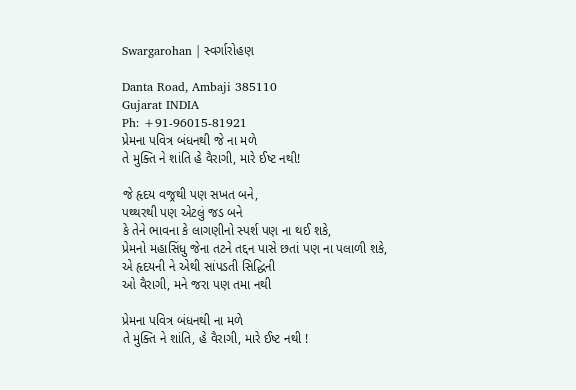Swargarohan | સ્વર્ગારોહણ

Danta Road, Ambaji 385110
Gujarat INDIA
Ph: +91-96015-81921
પ્રેમના પવિત્ર બંધનથી જે ના મળે
તે મુક્તિ ને શાંતિ હે વૈરાગી, મારે ઈષ્ટ નથી!

જે હૃદય વજ્રથી પણ સખત બને,
પથ્થરથી પણ એટલું જડ બને
કે તેને ભાવના કે લાગણીનો સ્પર્શ પણ ના થઈ શકે,
પ્રેમનો મહાસિંધુ જેના તટને તદ્દન પાસે છતાં પણ ના પલાળી શકે,
એ હૃદયની ને એથી સાંપડતી સિદ્ધિની
ઓ વૈરાગી, મને જરા પણ તમા નથી

પ્રેમના પવિત્ર બંધનથી ના મળે
તે મુક્તિ ને શાંતિ, હે વૈરાગી, મારે ઈષ્ટ નથી !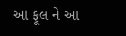આ ફૂલ ને આ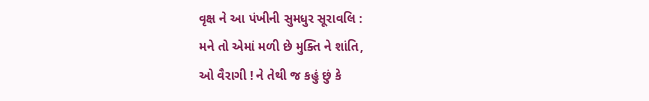વૃક્ષ ને આ પંખીની સુમધુર સૂરાવલિ :
મને તો એમાં મળી છે મુક્તિ ને શાંતિ,
ઓ વૈરાગી ! ને તેથી જ કહું છું કે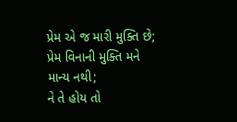પ્રેમ એ જ મારી મુક્તિ છે;
પ્રેમ વિનાની મુક્તિ મને માન્ય નથી;
ને તે હોય તો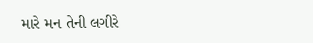મારે મન તેની લગીરે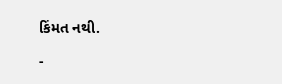કિંમત નથી.

-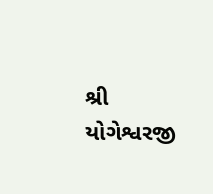શ્રી યોગેશ્વરજી